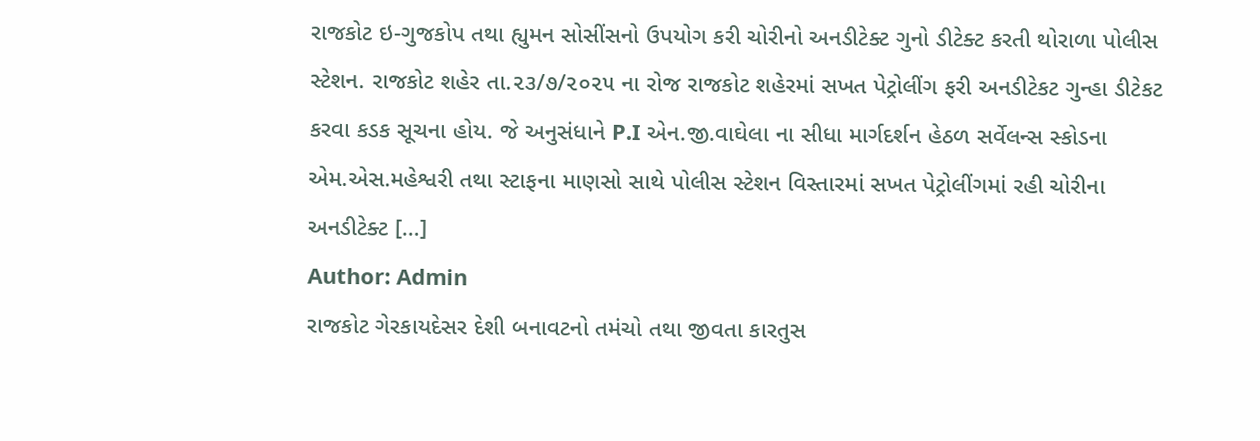રાજકોટ ઇ-ગુજકોપ તથા હ્યુમન સોસીંસનો ઉપયોગ કરી ચોરીનો અનડીટેક્ટ ગુનો ડીટેક્ટ કરતી થોરાળા પોલીસ સ્ટેશન. રાજકોટ શહેર તા.૨૩/૭/૨૦૨૫ ના રોજ રાજકોટ શહેરમાં સખત પેટ્રોલીંગ ફરી અનડીટેકટ ગુન્હા ડીટેકટ કરવા કડક સૂચના હોય. જે અનુસંધાને P.I એન.જી.વાઘેલા ના સીધા માર્ગદર્શન હેઠળ સર્વેલન્સ સ્કોડના એમ.એસ.મહેશ્વરી તથા સ્ટાફના માણસો સાથે પોલીસ સ્ટેશન વિસ્તારમાં સખત પેટ્રોલીંગમાં રહી ચોરીના અનડીટેક્ટ […]
Author: Admin
રાજકોટ ગેરકાયદેસર દેશી બનાવટનો તમંચો તથા જીવતા કારતુસ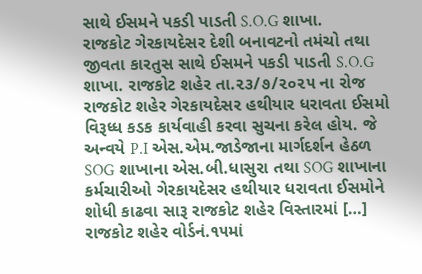સાથે ઈસમને પકડી પાડતી S.O.G શાખા.
રાજકોટ ગેરકાયદેસર દેશી બનાવટનો તમંચો તથા જીવતા કારતુસ સાથે ઈસમને પકડી પાડતી S.O.G શાખા. રાજકોટ શહેર તા.૨૩/૭/૨૦૨૫ ના રોજ રાજકોટ શહેર ગેરકાયદેસર હથીયાર ધરાવતા ઈસમો વિરૂધ્ધ કડક કાર્યવાહી કરવા સુચના કરેલ હોય. જે અન્વયે P.I એસ.એમ.જાડેજાના માર્ગદર્શન હેઠળ SOG શાખાના એસ.બી.ધાસુરા તથા SOG શાખાના કર્મચારીઓ ગેરકાયદેસર હથીયાર ધરાવતા ઈસમોને શોધી કાઢવા સારૂ રાજકોટ શહેર વિસ્તારમાં […]
રાજકોટ શહેર વોર્ડનં.૧૫માં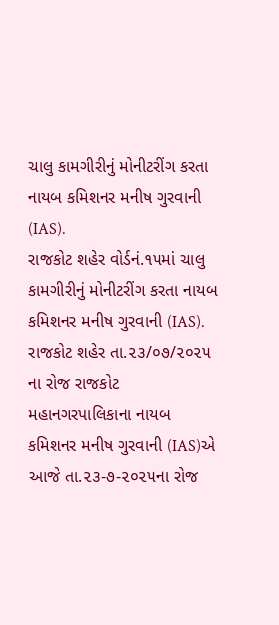ચાલુ કામગીરીનું મોનીટરીંગ કરતા નાયબ કમિશનર મનીષ ગુરવાની (IAS).
રાજકોટ શહેર વોર્ડનં.૧૫માં ચાલુ કામગીરીનું મોનીટરીંગ કરતા નાયબ કમિશનર મનીષ ગુરવાની (IAS). રાજકોટ શહેર તા.૨૩/૦૭/૨૦૨૫ ના રોજ રાજકોટ મહાનગરપાલિકાના નાયબ કમિશનર મનીષ ગુરવાની (IAS)એ આજે તા.૨૩-૭-૨૦૨૫ના રોજ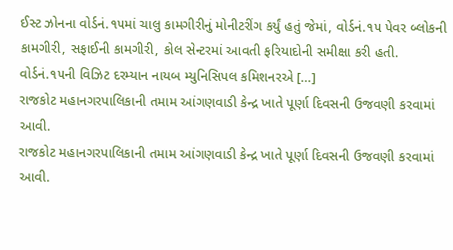ઈસ્ટ ઝોનના વોર્ડનં.૧૫માં ચાલુ કામગીરીનું મોનીટરીંગ કર્યું હતું જેમાં, વોર્ડનં.૧૫ પેવર બ્લોકની કામગીરી, સફાઈની કામગીરી, કોલ સેન્ટરમાં આવતી ફરિયાદોની સમીક્ષા કરી હતી. વોર્ડનં.૧૫ની વિઝિટ દરમ્યાન નાયબ મ્યુનિસિપલ કમિશનરએ […]
રાજકોટ મહાનગરપાલિકાની તમામ આંગણવાડી કેન્દ્ર ખાતે પૂર્ણા દિવસની ઉજવણી કરવામાં આવી.
રાજકોટ મહાનગરપાલિકાની તમામ આંગણવાડી કેન્દ્ર ખાતે પૂર્ણા દિવસની ઉજવણી કરવામાં આવી.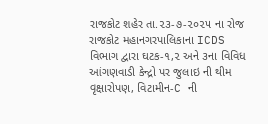રાજકોટ શહેર તા.૨૩-૭-૨૦૨૫ ના રોજ રાજકોટ મહાનગરપાલિકાના ICDS વિભાગ દ્વારા ઘટક-૧,૨ અને ૩ના વિવિધ આંગણવાડી કેન્દ્રો પર જુલાઇ ની થીમ વૃક્ષારોપણ, વિટામીન-C ની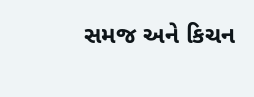સમજ અને કિચન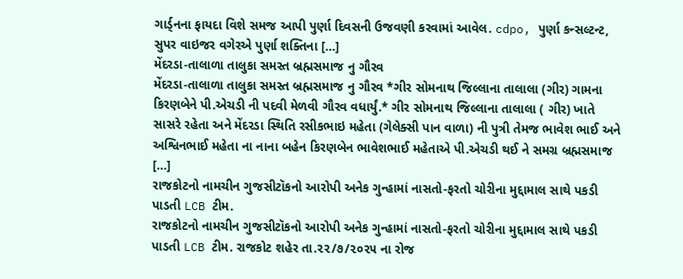ગાર્ડ્નના ફાયદા વિશે સમજ આપી પુર્ણા દિવસની ઉજવણી કરવામાં આવેલ. cdpo, પુર્ણા કન્સલ્ટન્ટ, સુપર વાઇજર વગેરએ પુર્ણા શક્તિના […]
મેંદરડા-તાલાળા તાલુકા સમસ્ત બ્રહ્મસમાજ નુ ગૌરવ
મેંદરડા-તાલાળા તાલુકા સમસ્ત બ્રહ્મસમાજ નુ ગૌરવ *ગીર સોમનાથ જિલ્લાના તાલાલા (ગીર) ગામના કિરણબેને પી.એચડી ની પદવી મેળવી ગૌરવ વધાર્યું.* ગીર સોમનાથ જિલ્લાના તાલાલા ( ગીર) ખાતે સાસરે રહેતા અને મેંદરડા સ્થિતિ રસીકભાઇ મહેતા (ગેલેક્સી પાન વાળા) ની પુત્રી તેમજ ભાવેશ ભાઈ અને અશ્વિનભાઈ મહેતા ના નાના બહેન કિરણબેન ભાવેશભાઈ મહેતાએ પી.એચડી થઈ ને સમગ્ર બ્રહ્મસમાજ […]
રાજકોટનો નામચીન ગુજસીટૉકનો આરોપી અનેક ગુન્હામાં નાસતો-ફરતો ચોરીના મુદ્દામાલ સાથે પકડી પાડતી LCB ટીમ.
રાજકોટનો નામચીન ગુજસીટૉકનો આરોપી અનેક ગુન્હામાં નાસતો-ફરતો ચોરીના મુદ્દામાલ સાથે પકડી પાડતી LCB ટીમ. રાજકોટ શહેર તા.૨૨/૭/૨૦૨૫ ના રોજ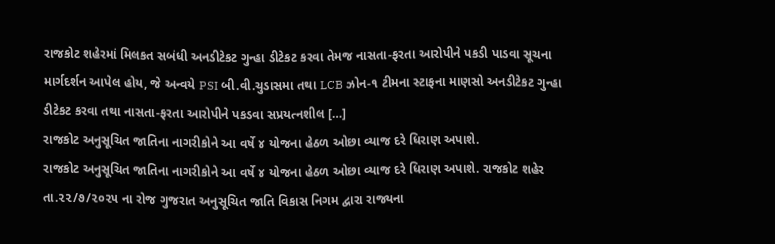રાજકોટ શહેરમાં મિલકત સબંધી અનડીટેકટ ગુન્હા ડીટેકટ કરવા તેમજ નાસતા-ફરતા આરોપીને પકડી પાડવા સૂચના માર્ગદર્શન આપેલ હોય, જે અન્વયે PSI બી.વી.ચુડાસમા તથા LCB ઝોન-૧ ટીમના સ્ટાફના માણસો અનડીટેકટ ગુન્હા ડીટેકટ કરવા તથા નાસતા-ફરતા આરોપીને પકડવા સપ્રયત્નશીલ […]
રાજકોટ અનુસૂચિત જાતિના નાગરીકોને આ વર્ષે ૪ યોજના હેઠળ ઓછા વ્યાજ દરે ધિરાણ અપાશે.
રાજકોટ અનુસૂચિત જાતિના નાગરીકોને આ વર્ષે ૪ યોજના હેઠળ ઓછા વ્યાજ દરે ધિરાણ અપાશે. રાજકોટ શહેર તા.૨૨/૭/૨૦૨૫ ના રોજ ગુજરાત અનુસૂચિત જાતિ વિકાસ નિગમ દ્વારા રાજ્યના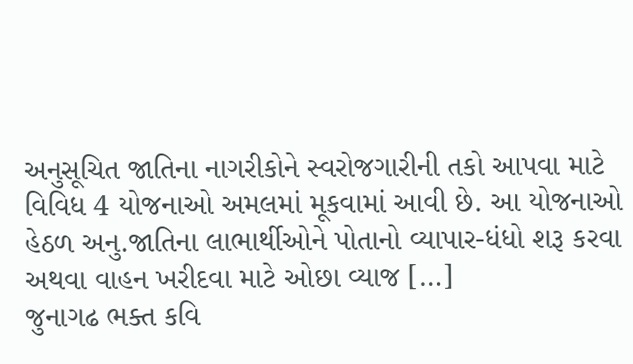અનુસૂચિત જાતિના નાગરીકોને સ્વરોજગારીની તકો આપવા માટે વિવિધ 4 યોજનાઓ અમલમાં મૂકવામાં આવી છે. આ યોજનાઓ હેઠળ અનુ.જાતિના લાભાર્થીઓને પોતાનો વ્યાપાર-ધંધો શરૂ કરવા અથવા વાહન ખરીદવા માટે ઓછા વ્યાજ […]
જુનાગઢ ભક્ત કવિ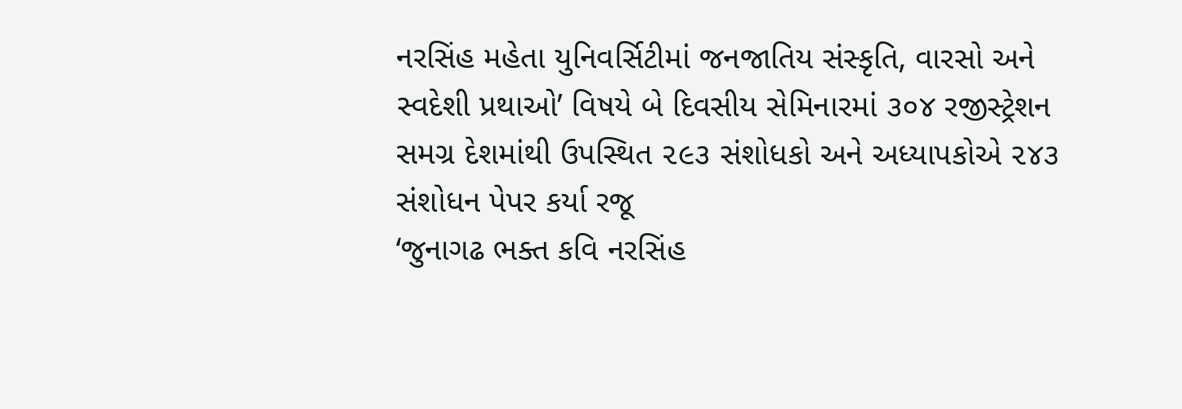નરસિંહ મહેતા યુનિવર્સિટીમાં જનજાતિય સંસ્કૃતિ, વારસો અને સ્વદેશી પ્રથાઓ’ વિષયે બે દિવસીય સેમિનારમાં ૩૦૪ રજીસ્ટ્રેશન સમગ્ર દેશમાંથી ઉપસ્થિત ૨૯૩ સંશોધકો અને અધ્યાપકોએ ૨૪૩ સંશોધન પેપર કર્યા રજૂ
‘જુનાગઢ ભક્ત કવિ નરસિંહ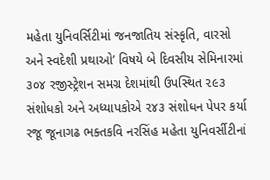મહેતા યુનિવર્સિટીમાં જનજાતિય સંસ્કૃતિ, વારસો અને સ્વદેશી પ્રથાઓ’ વિષયે બે દિવસીય સેમિનારમાં ૩૦૪ રજીસ્ટ્રેશન સમગ્ર દેશમાંથી ઉપસ્થિત ૨૯૩ સંશોધકો અને અધ્યાપકોએ ૨૪૩ સંશોધન પેપર કર્યા રજૂ જૂનાગઢ ભક્તકવિ નરસિંહ મહેતા યુનિવર્સીટીનાં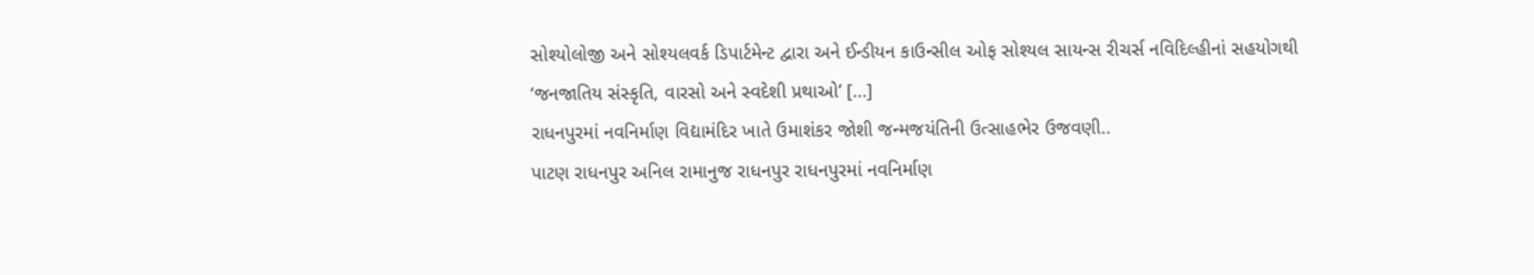સોશ્યોલોજી અને સોશ્યલવર્ક ડિપાર્ટમેન્ટ દ્વારા અને ઈન્ડીયન કાઉન્સીલ ઓફ સોશ્યલ સાયન્સ રીચર્સ નવિદિલ્હીનાં સહયોગથી ‘જનજાતિય સંસ્કૃતિ, વારસો અને સ્વદેશી પ્રથાઓ’ […]
રાધનપુરમાં નવનિર્માણ વિદ્યામંદિર ખાતે ઉમાશંકર જોશી જન્મજયંતિની ઉત્સાહભેર ઉજવણી..
પાટણ રાધનપુર અનિલ રામાનુજ રાધનપુર રાધનપુરમાં નવનિર્માણ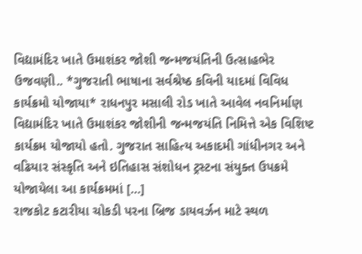વિદ્યામંદિર ખાતે ઉમાશંકર જોશી જન્મજયંતિની ઉત્સાહભેર ઉજવણી.. *ગુજરાતી ભાષાના સર્વશ્રેષ્ઠ કવિની યાદમાં વિવિધ કાર્યક્રમો યોજાયા* રાધનપુર મસાલી રોડ ખાતે આવેલ નવનિર્માણ વિદ્યામંદિર ખાતે ઉમાશંકર જોશીની જન્મજયંતિ નિમિત્તે એક વિશિષ્ટ કાર્યક્રમ યોજાયો હતો. ગુજરાત સાહિત્ય અકાદમી ગાંધીનગર અને વઢિયાર સંસ્કૃતિ અને ઇતિહાસ સંશોધન ટ્રસ્ટના સંયુક્ત ઉપક્રમે યોજાયેલા આ કાર્યક્રમમાં […]
રાજકોટ કટારીયા ચોકડી પરના બ્રિજ ડાયવર્ઝન માટે સ્થળ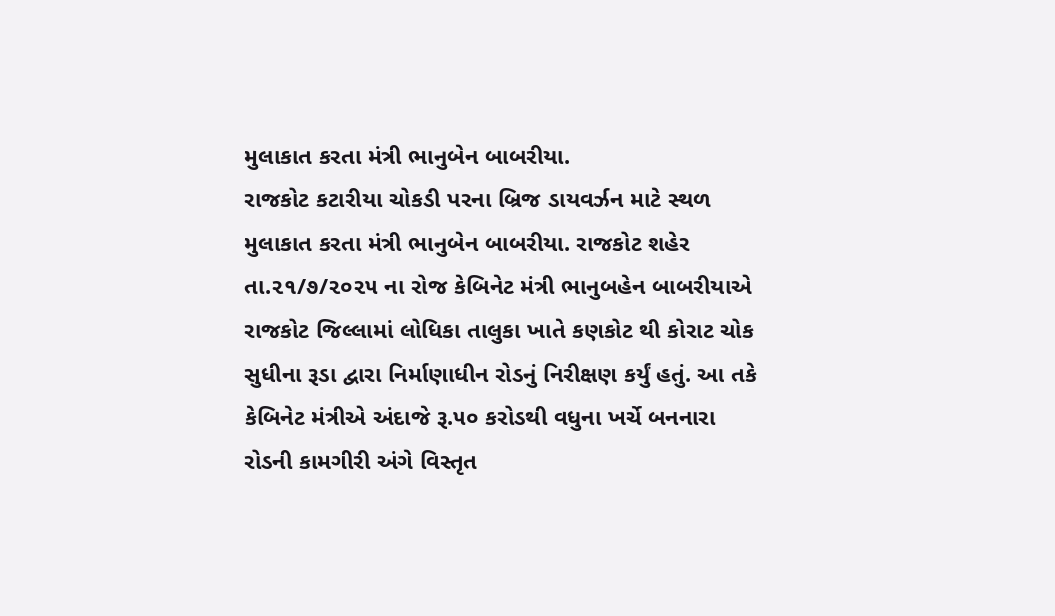મુલાકાત કરતા મંત્રી ભાનુબેન બાબરીયા.
રાજકોટ કટારીયા ચોકડી પરના બ્રિજ ડાયવર્ઝન માટે સ્થળ મુલાકાત કરતા મંત્રી ભાનુબેન બાબરીયા. રાજકોટ શહેર તા.૨૧/૭/૨૦૨૫ ના રોજ કેબિનેટ મંત્રી ભાનુબહેન બાબરીયાએ રાજકોટ જિલ્લામાં લોધિકા તાલુકા ખાતે કણકોટ થી કોરાટ ચોક સુધીના રૂડા દ્વારા નિર્માણાધીન રોડનું નિરીક્ષણ કર્યું હતું. આ તકે કેબિનેટ મંત્રીએ અંદાજે રૂ.૫૦ કરોડથી વધુના ખર્ચે બનનારા રોડની કામગીરી અંગે વિસ્તૃત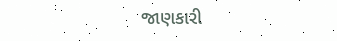જાણકારી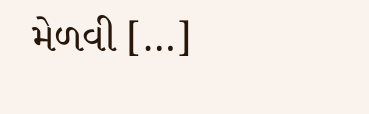મેળવી […]